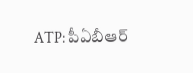ATP: పీఏబీఆర్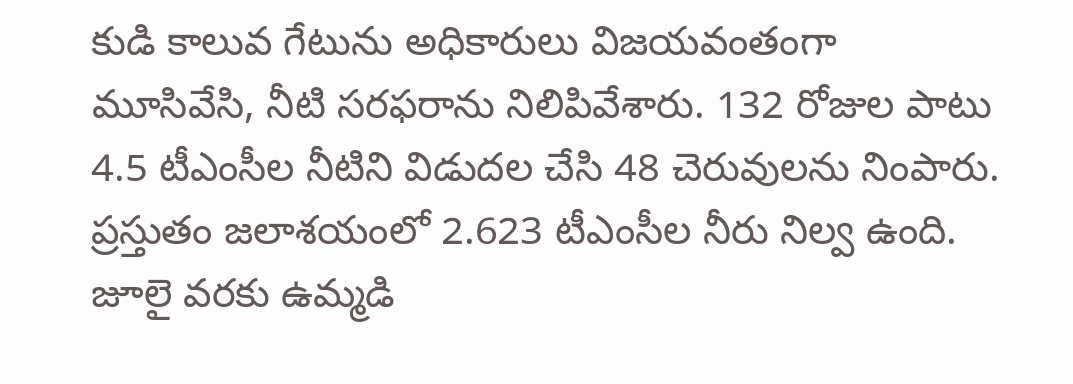కుడి కాలువ గేటును అధికారులు విజయవంతంగా మూసివేసి, నీటి సరఫరాను నిలిపివేశారు. 132 రోజుల పాటు 4.5 టీఎంసీల నీటిని విడుదల చేసి 48 చెరువులను నింపారు. ప్రస్తుతం జలాశయంలో 2.623 టీఎంసీల నీరు నిల్వ ఉంది. జూలై వరకు ఉమ్మడి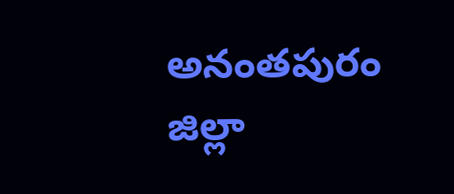అనంతపురం జిల్లా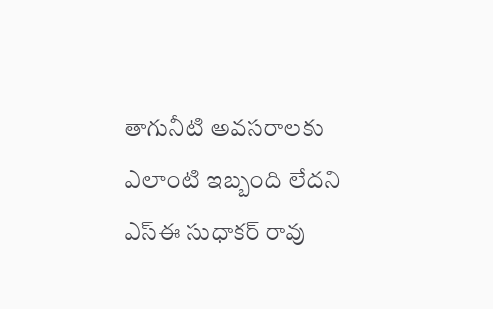తాగునీటి అవసరాలకు ఎలాంటి ఇబ్బంది లేదని ఎస్ఈ సుధాకర్ రావు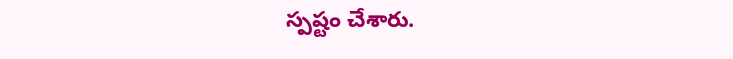స్పష్టం చేశారు.